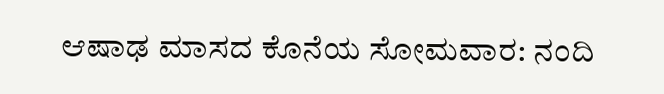ಆಷಾಢ ಮಾಸದ ಕೊನೆಯ ಸೋಮವಾರ: ನಂದಿ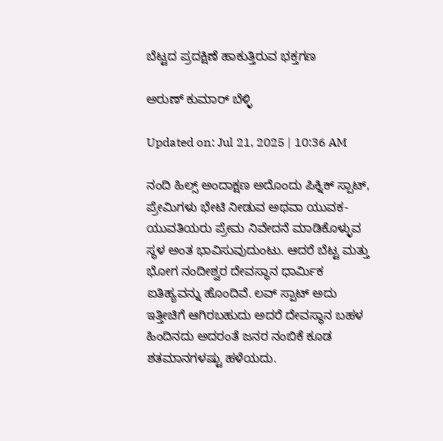ಬೆಟ್ಟದ ಪ್ರದಕ್ಷಿಣೆ ಹಾಕುತ್ತಿರುವ ಭಕ್ತಗಣ

ಅರುಣ್ ಕುಮಾರ್ ಬೆಳ್ಳಿ

Updated on: Jul 21, 2025 | 10:36 AM

ನಂದಿ ಹಿಲ್ಸ್ ಅಂದಾಕ್ಷಣ ಅದೊಂದು ಪಿಕ್ನಿಕ್ ಸ್ಪಾಟ್, ಪ್ರೇಮಿಗಳು ಭೇಟಿ ನೀಡುವ ಅಥವಾ ಯುವಕ-ಯುವತಿಯರು ಪ್ರೇಮ ನಿವೇದನೆ ಮಾಡಿಕೊಳ್ಳುವ ಸ್ಥಳ ಅಂತ ಭಾವಿಸುವುದುಂಟು. ಆದರೆ ಬೆಟ್ಟ ಮತ್ತು ಭೋಗ ನಂದೀಶ್ವರ ದೇವಸ್ಥಾನ ಧಾರ್ಮಿಕ ಐತಿಹ್ಯವನ್ನು ಹೊಂದಿವೆ. ಲವ್ ಸ್ಪಾಟ್ ಅದು ಇತ್ತೀಚಿಗೆ ಆಗಿರಬಹುದು ಅದರೆ ದೇವಸ್ಥಾನ ಬಹಳ ಹಿಂದಿನದು ಅದರಂತೆ ಜನರ ನಂಬಿಕೆ ಕೂಡ ಶತಮಾನಗಳಷ್ಟು ಹಳೆಯದು.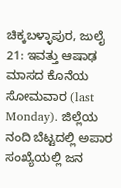ಚಿಕ್ಕಬಳ್ಳಾಪುರ, ಜುಲೈ 21: ಇವತ್ತು ಆಷಾಢ ಮಾಸದ ಕೊನೆಯ ಸೋಮವಾರ (last Monday). ಜಿಲ್ಲೆಯ ನಂದಿ ಬೆಟ್ಟದಲ್ಲಿ ಅಪಾರ ಸಂಖ್ಯೆಯಲ್ಲಿ ಜನ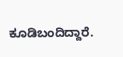ಕೂಡಿಬಂದಿದ್ದಾರೆ.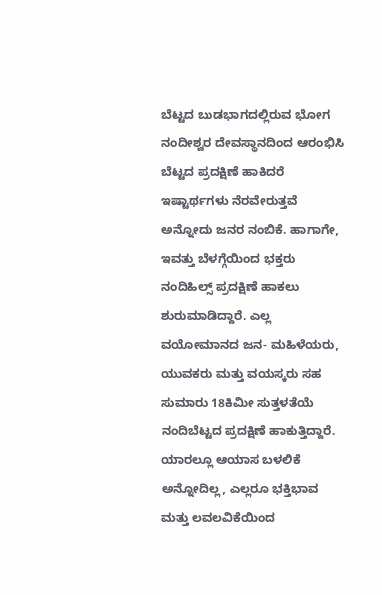ಬೆಟ್ಟದ ಬುಡಭಾಗದಲ್ಲಿರುವ ಭೋಗ ನಂದೀಶ್ವರ ದೇವಸ್ಥಾನದಿಂದ ಆರಂಭಿಸಿ ಬೆಟ್ಟದ ಪ್ರದಕ್ಷಿಣೆ ಹಾಕಿದರೆ ಇಷ್ಟಾರ್ಥಗಳು ನೆರವೇರುತ್ತವೆ ಅನ್ನೋದು ಜನರ ನಂಬಿಕೆ. ಹಾಗಾಗೇ, ಇವತ್ತು ಬೆಳಗ್ಗೆಯಿಂದ ಭಕ್ತರು ನಂದಿಹಿಲ್ಸ್ ಪ್ರದಕ್ಷಿಣೆ ಹಾಕಲು ಶುರುಮಾಡಿದ್ದಾರೆ. ಎಲ್ಲ ವಯೋಮಾನದ ಜನ- ಮಹಿಳೆಯರು, ಯುವಕರು ಮತ್ತು ವಯಸ್ಕರು ಸಹ ಸುಮಾರು 18ಕಿಮೀ ಸುತ್ತಳತೆಯೆ ನಂದಿಬೆಟ್ಟದ ಪ್ರದಕ್ಷಿಣೆ ಹಾಕುತ್ತಿದ್ದಾರೆ. ಯಾರಲ್ಲೂ ಆಯಾಸ ಬಳಲಿಕೆ ಅನ್ನೋದಿಲ್ಲ, ಎಲ್ಲರೂ ಭಕ್ತಿಭಾವ ಮತ್ತು ಲವಲವಿಕೆಯಿಂದ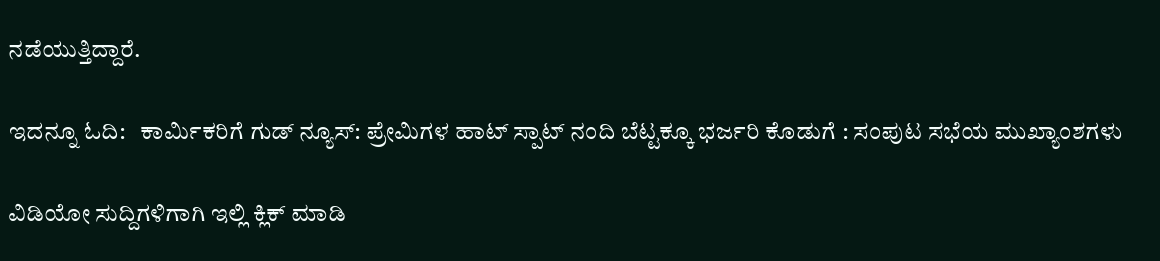ನಡೆಯುತ್ತಿದ್ದಾರೆ.

ಇದನ್ನೂ ಓದಿ:   ಕಾರ್ಮಿಕರಿಗೆ ಗುಡ್ ನ್ಯೂಸ್: ಪ್ರೇಮಿಗಳ ಹಾಟ್ ಸ್ಪಾಟ್ ನಂದಿ ಬೆಟ್ಟಕ್ಕೂ ಭರ್ಜರಿ ಕೊಡುಗೆ : ಸಂಪುಟ ಸಭೆಯ ಮುಖ್ಯಾಂಶಗಳು

ವಿಡಿಯೋ ಸುದ್ದಿಗಳಿಗಾಗಿ ಇಲ್ಲಿ ಕ್ಲಿಕ್ ಮಾಡಿ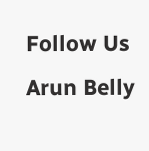Follow Us
Arun Belly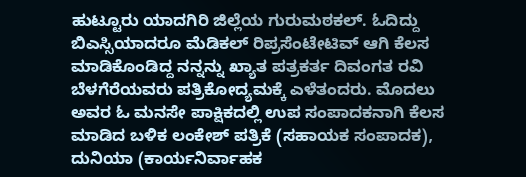ಹುಟ್ಟೂರು ಯಾದಗಿರಿ ಜಿಲ್ಲೆಯ ಗುರುಮಠಕಲ್. ಓದಿದ್ದು ಬಿಎಸ್ಸಿಯಾದರೂ ಮೆಡಿಕಲ್ ರಿಪ್ರಸೆಂಟೇಟಿವ್ ಆಗಿ ಕೆಲಸ ಮಾಡಿಕೊಂಡಿದ್ದ ನನ್ನನ್ನು ಖ್ಯಾತ ಪತ್ರಕರ್ತ ದಿವಂಗತ ರವಿ ಬೆಳಗೆರೆಯವರು ಪತ್ರಿಕೋದ್ಯಮಕ್ಕೆ ಎಳೆತಂದರು. ಮೊದಲು ಅವರ ಓ ಮನಸೇ ಪಾಕ್ಷಿಕದಲ್ಲಿ ಉಪ ಸಂಪಾದಕನಾಗಿ ಕೆಲಸ ಮಾಡಿದ ಬಳಿಕ ಲಂಕೇಶ್ ಪತ್ರಿಕೆ (ಸಹಾಯಕ ಸಂಪಾದಕ), ದುನಿಯಾ (ಕಾರ್ಯನಿರ್ವಾಹಕ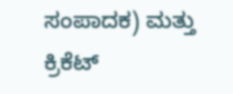ಸಂಪಾದಕ) ಮತ್ತು ಕ್ರಿಕೆಟ್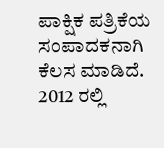ಪಾಕ್ಷಿಕ ಪತ್ರಿಕೆಯ ಸಂಪಾದಕನಾಗಿ ಕೆಲಸ ಮಾಡಿದೆ. 2012 ರಲ್ಲಿ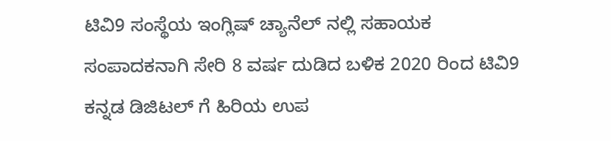ಟಿವಿ9 ಸಂಸ್ಥೆಯ ಇಂಗ್ಲಿಷ್ ಚ್ಯಾನೆಲ್ ನಲ್ಲಿ ಸಹಾಯಕ ಸಂಪಾದಕನಾಗಿ ಸೇರಿ 8 ವರ್ಷ ದುಡಿದ ಬಳಿಕ 2020 ರಿಂದ ಟಿವಿ9 ಕನ್ನಡ ಡಿಜಿಟಲ್ ಗೆ ಹಿರಿಯ ಉಪ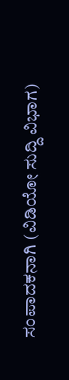ಸಂಪಾದಕನಾಗಿ (ವಿಡಿಯೋ ಸುದ್ದಿ ವಿಭಾಗ)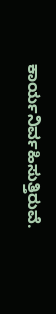ಕಾರ್ಯನಿರ್ವಹಿಸುತ್ತಿರುವೆ.